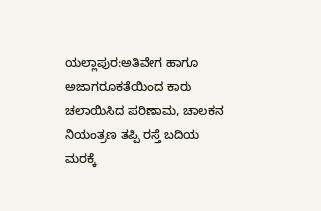ಯಲ್ಲಾಪುರ:ಅತಿವೇಗ ಹಾಗೂ ಅಜಾಗರೂಕತೆಯಿಂದ ಕಾರು ಚಲಾಯಿಸಿದ ಪರಿಣಾಮ, ಚಾಲಕನ ನಿಯಂತ್ರಣ ತಪ್ಪಿ ರಸ್ತೆ ಬದಿಯ ಮರಕ್ಕೆ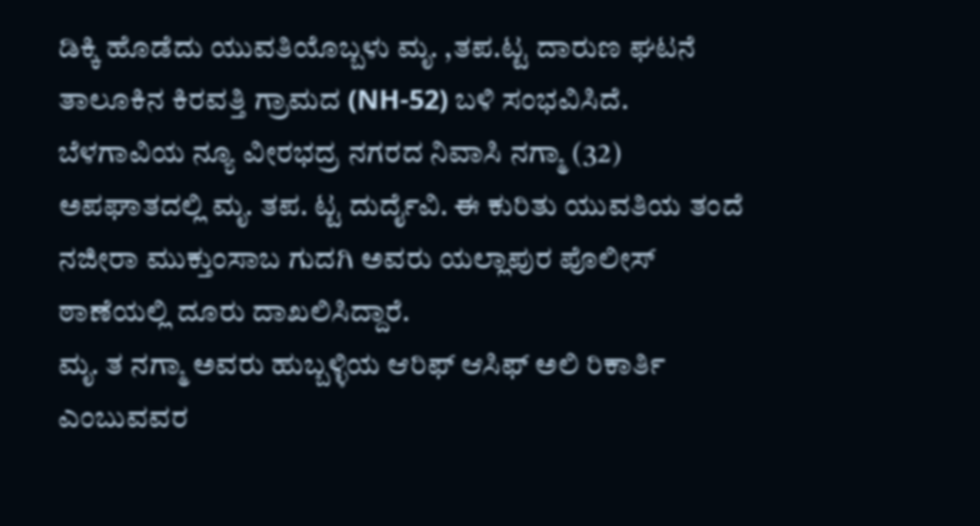ಡಿಕ್ಕಿ ಹೊಡೆದು ಯುವತಿಯೊಬ್ಬಳು ಮೃ. ,ತಪ.ಟ್ಟ ದಾರುಣ ಘಟನೆ ತಾಲೂಕಿನ ಕಿರವತ್ತಿ ಗ್ರಾಮದ (NH-52) ಬಳಿ ಸಂಭವಿಸಿದೆ.
ಬೆಳಗಾವಿಯ ನ್ಯೂ ವೀರಭದ್ರ ನಗರದ ನಿವಾಸಿ ನಗ್ಮಾ (32) ಅಪಘಾತದಲ್ಲಿ ಮೃ. ತಪ. ಟ್ಟ ದುರ್ದೈವಿ. ಈ ಕುರಿತು ಯುವತಿಯ ತಂದೆ ನಜೀರಾ ಮುಕ್ತುಂಸಾಬ ಗುದಗಿ ಅವರು ಯಲ್ಲಾಪುರ ಪೊಲೀಸ್ ಠಾಣೆಯಲ್ಲಿ ದೂರು ದಾಖಲಿಸಿದ್ದಾರೆ.
ಮೃ. ತ ನಗ್ಮಾ ಅವರು ಹುಬ್ಬಳ್ಳಿಯ ಆರಿಫ್ ಆಸಿಫ್ ಅಲಿ ರಿಕಾರ್ತಿ ಎಂಬುವವರ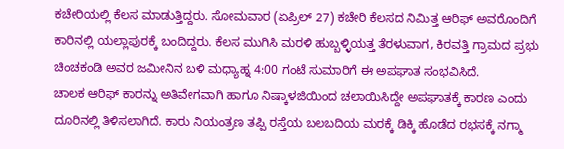ಕಚೇರಿಯಲ್ಲಿ ಕೆಲಸ ಮಾಡುತ್ತಿದ್ದರು. ಸೋಮವಾರ (ಏಪ್ರಿಲ್ 27) ಕಚೇರಿ ಕೆಲಸದ ನಿಮಿತ್ತ ಆರಿಫ್ ಅವರೊಂದಿಗೆ ಕಾರಿನಲ್ಲಿ ಯಲ್ಲಾಪುರಕ್ಕೆ ಬಂದಿದ್ದರು. ಕೆಲಸ ಮುಗಿಸಿ ಮರಳಿ ಹುಬ್ಬಳ್ಳಿಯತ್ತ ತೆರಳುವಾಗ, ಕಿರವತ್ತಿ ಗ್ರಾಮದ ಪ್ರಭು ಚಿಂಚಕಂಡಿ ಅವರ ಜಮೀನಿನ ಬಳಿ ಮಧ್ಯಾಹ್ನ 4:00 ಗಂಟೆ ಸುಮಾರಿಗೆ ಈ ಅಪಘಾತ ಸಂಭವಿಸಿದೆ.
ಚಾಲಕ ಆರಿಫ್ ಕಾರನ್ನು ಅತಿವೇಗವಾಗಿ ಹಾಗೂ ನಿಷ್ಕಾಳಜಿಯಿಂದ ಚಲಾಯಿಸಿದ್ದೇ ಅಪಘಾತಕ್ಕೆ ಕಾರಣ ಎಂದು ದೂರಿನಲ್ಲಿ ತಿಳಿಸಲಾಗಿದೆ. ಕಾರು ನಿಯಂತ್ರಣ ತಪ್ಪಿ ರಸ್ತೆಯ ಬಲಬದಿಯ ಮರಕ್ಕೆ ಡಿಕ್ಕಿ ಹೊಡೆದ ರಭಸಕ್ಕೆ ನಗ್ಮಾ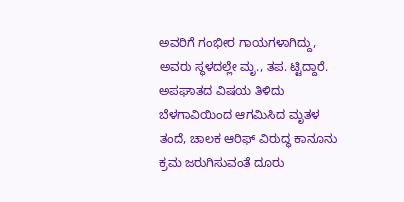ಅವರಿಗೆ ಗಂಭೀರ ಗಾಯಗಳಾಗಿದ್ದು, ಅವರು ಸ್ಥಳದಲ್ಲೇ ಮೃ., ತಪ. ಟ್ಟಿದ್ದಾರೆ.
ಅಪಘಾತದ ವಿಷಯ ತಿಳಿದು ಬೆಳಗಾವಿಯಿಂದ ಆಗಮಿಸಿದ ಮೃತಳ ತಂದೆ, ಚಾಲಕ ಆರಿಫ್ ವಿರುದ್ಧ ಕಾನೂನು ಕ್ರಮ ಜರುಗಿಸುವಂತೆ ದೂರು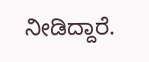ನೀಡಿದ್ದಾರೆ.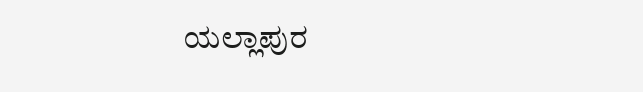ಯಲ್ಲಾಪುರ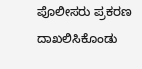ಪೊಲೀಸರು ಪ್ರಕರಣ ದಾಖಲಿಸಿಕೊಂಡು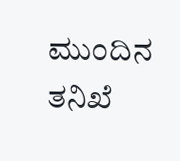ಮುಂದಿನ ತನಿಖೆ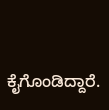ಕೈಗೊಂಡಿದ್ದಾರೆ.